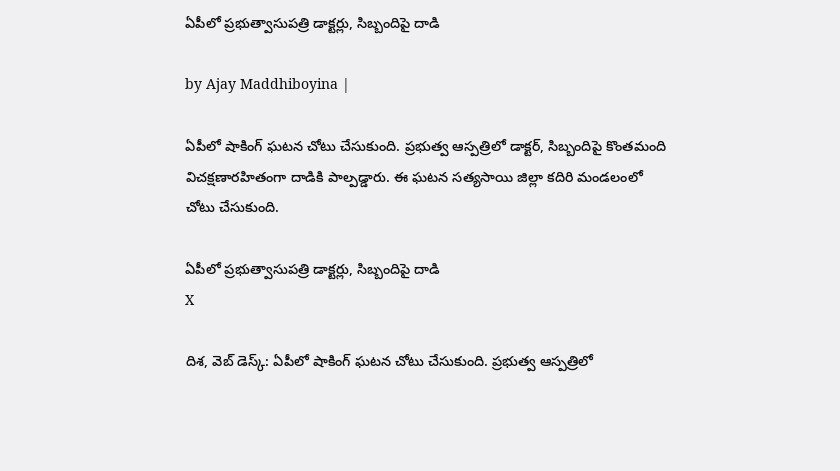ఏపీలో ప్ర‌భుత్వాసుప‌త్రి డాక్ట‌ర్లు, సిబ్బందిపై దాడి

by Ajay Maddhiboyina |

ఏపీలో షాకింగ్ ఘటన చోటు చేసుకుంది. ప్రభుత్వ ఆస్పత్రిలో డాక్టర్, సిబ్బందిపై కొంతమంది విచక్షణారహితంగా దాడికి పాల్పడ్డారు. ఈ ఘటన సత్యసాయి జిల్లా కదిరి మండలంలో చోటు చేసుకుంది.

ఏపీలో ప్ర‌భుత్వాసుప‌త్రి డాక్ట‌ర్లు, సిబ్బందిపై దాడి
X

దిశ‌, వెబ్ డెస్క్: ఏపీలో షాకింగ్ ఘటన చోటు చేసుకుంది. ప్రభుత్వ ఆస్పత్రిలో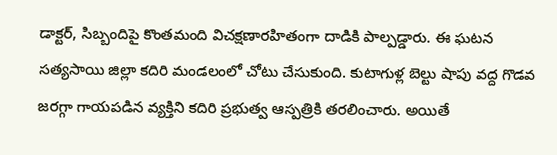డాక్టర్, సిబ్బందిపై కొంతమంది విచక్షణారహితంగా దాడికి పాల్పడ్డారు. ఈ ఘటన సత్యసాయి జిల్లా కదిరి మండలంలో చోటు చేసుకుంది. కుటాగుళ్ల బెల్టు షాపు వద్ద గొడవ జరగ్గా గాయపడిన వ్యక్తిని కదిరి ప్రభుత్వ ఆస్పత్రికి తరలించారు. అయితే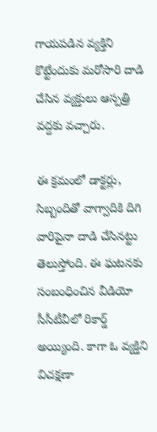గాయపడిన వ్యక్తిని కొట్టేందుకు మరోసారి దాడి చేసిన వ్యక్తులు ఆస్పత్రి వద్దకు వచ్చారు.

ఈ క్రమంలో డాక్టర్లు, సిబ్బందితో వాగ్వాదికి దిగి వారిపైనా దాడి చేసినట్టు తెలుస్తోంది. ఈ ఘటనకు సంబంధించిన వీడియో సీసీటీవీలో రికార్డ్ అయ్యింది. కాగా ఓ వ్యక్తిని విచక్షణా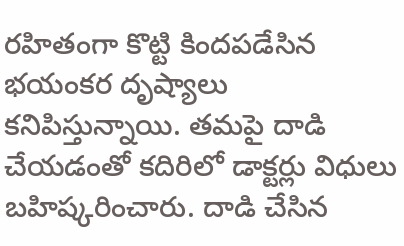రహితంగా కొట్టి కిందపడేసిన భ‌యంక‌ర దృష్యాలు క‌నిపిస్తున్నాయి. త‌మ‌పై దాడి చేయ‌డంతో క‌దిరిలో డాక్ట‌ర్లు విధులు బ‌హిష్క‌రించారు. దాడి చేసిన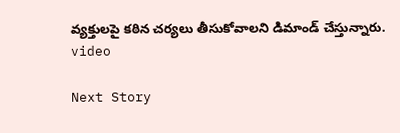వ్య‌క్తుల‌పై క‌ఠిన చ‌ర్య‌లు తీసుకోవాల‌ని డిమాండ్ చేస్తున్నారు. video

Next Story